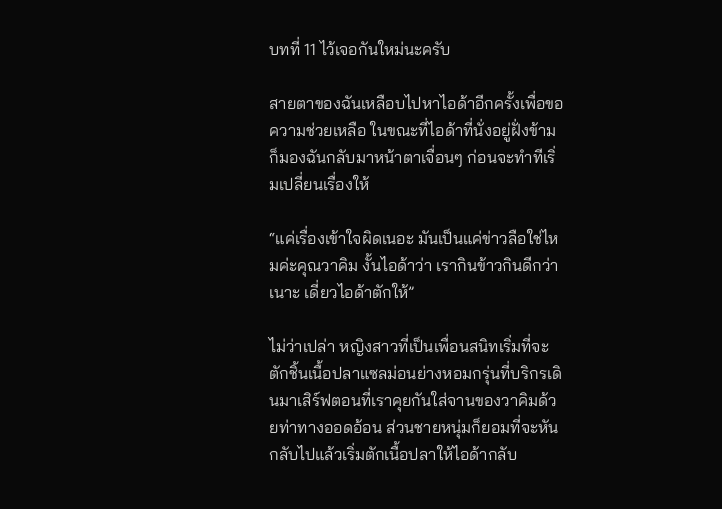บทที่ 11 ไว้เจอกันใหม่นะครับ

สายตาของฉันเหลือบไปหาไอด้าอีกครั้งเพื่อขอความช่วยเหลือ ในขณะที่ไอด้าที่นั่งอยู่ฝั่งข้ามก็มองฉันกลับมาหน้าตาเจื่อนๆ ก่อนจะทำทีเริ่มเปลี่ยนเรื่องให้

“แค่เรื่องเข้าใจผิดเนอะ มันเป็นแค่ข่าวลือใช่ไหมค่ะคุณวาคิม งั้นไอด้าว่า เรากินข้าวกินดีกว่าเนาะ เดี่ยวไอด้าตักให้”

ไม่ว่าเปล่า หญิงสาวที่เป็นเพื่อนสนิทเริ่มที่จะตักชิ้นเนื้อปลาแซลม่อนย่างหอมกรุ่นที่บริกรเดินมาเสิร์ฟตอนที่เราคุยกันใส่จานของวาคิมด้วยท่าทางออดอ้อน ส่วนชายหนุ่มก็ยอมที่จะหันกลับไปแล้วเริ่มตักเนื้อปลาให้ไอด้ากลับ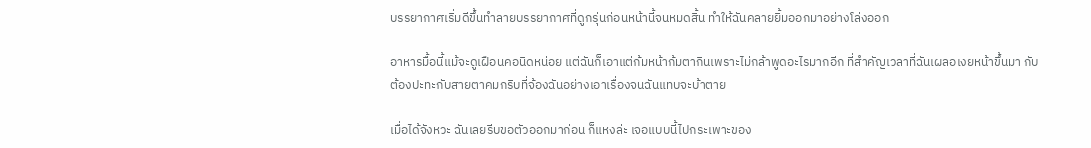บรรยากาศเริ่มดีขึ้นทำลายบรรยากาศที่ดูกรุ่นก่อนหน้านี้จนหมดสิ้น ทำให้ฉันคลายยิ้มออกมาอย่างโล่งออก

อาหารมื้อนี้แม้จะดูเฝือนคอนิดหน่อย แต่ฉันก็เอาแต่ก้มหน้าก้มตากินเพราะไม่กล้าพูดอะไรมากอีก ที่สำคัญเวลาที่ฉันเผลอเงยหน้าขึ้นมา กับต้องปะทะกับสายตาคมกริบที่จ้องฉันอย่างเอาเรื่องจนฉันแทบจะบ้าตาย

เมื่อได้จังหวะ ฉันเลยรีบขอตัวออกมาก่อน ก็แหงล่ะ เจอแบบนี้ไปกระเพาะของ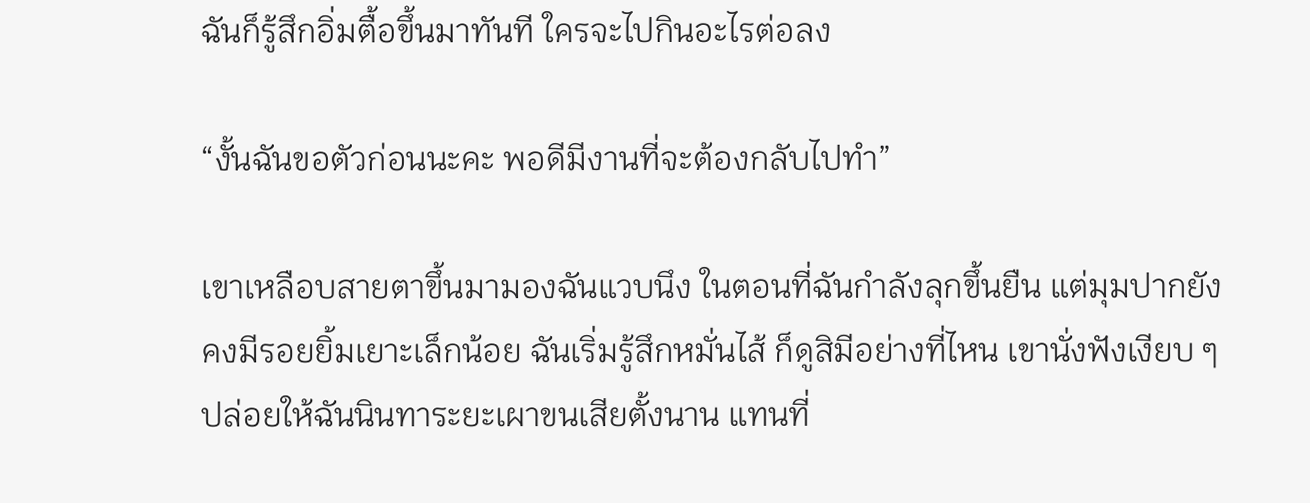ฉันก็รู้สึกอิ่มตื้อขึ้นมาทันที ใครจะไปกินอะไรต่อลง

“งั้นฉันขอตัวก่อนนะคะ พอดีมีงานที่จะต้องกลับไปทำ”

เขาเหลือบสายตาขึ้นมามองฉันแวบนึง ในตอนที่ฉันกำลังลุกขึ้นยืน แต่มุมปากยังคงมีรอยยิ้มเยาะเล็กน้อย ฉันเริ่มรู้สึกหมั่นไส้ ก็ดูสิมีอย่างที่ไหน เขานั่งฟังเงียบ ๆ ปล่อยให้ฉันนินทาระยะเผาขนเสียตั้งนาน แทนที่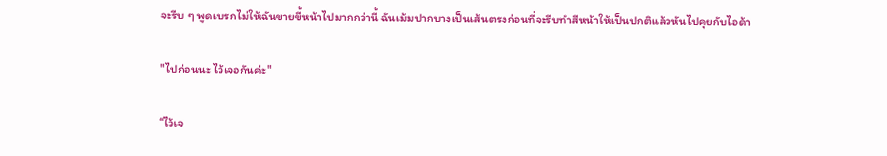จะรีบ ๆ พูดเบรกไม่ให้ฉันขายขี้หน้าไปมากกว่านี้ ฉันเม้มปากบางเป็นเส้นตรงก่อนที่จะรีบทำสีหน้าให้เป็นปกติแล้วหันไปคุยกับไอด้า

"ไปก่อนนะ ไว้เจอกันค่ะ"

“ไว้เจ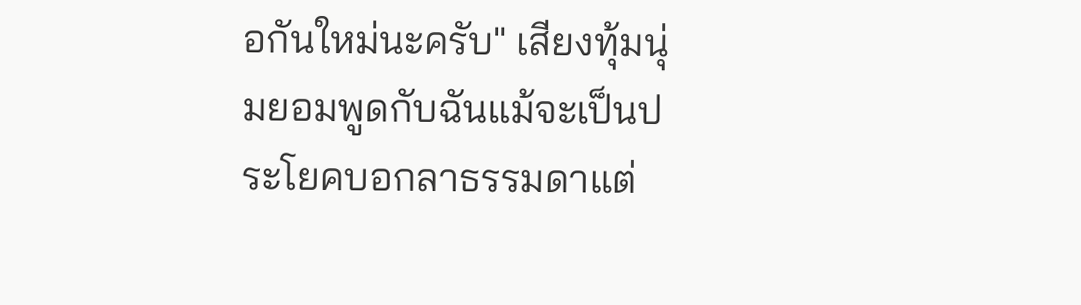อกันใหม่นะครับ" เสียงทุ้มนุ่มยอมพูดกับฉันแม้จะเป็นประโยคบอกลาธรรมดาแต่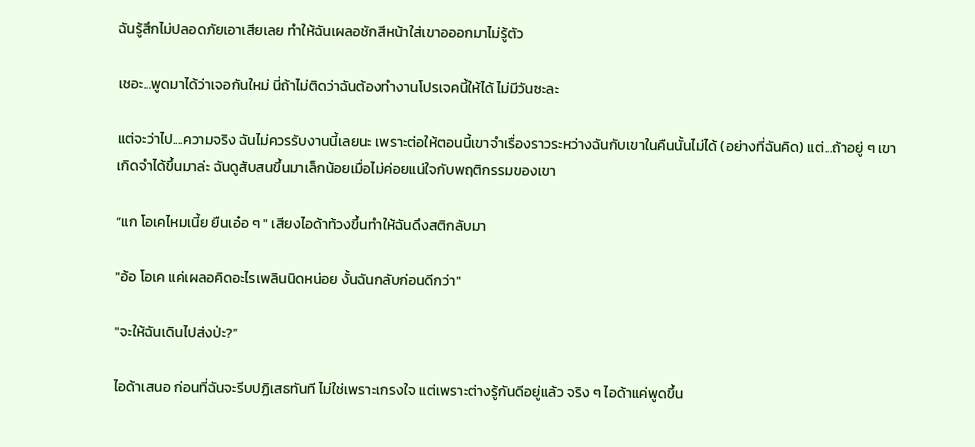ฉันรู้สึกไม่ปลอดภัยเอาเสียเลย ทำให้ฉันเผลอชักสีหน้าใส่เขาอออกมาไม่รู้ตัว

เชอะ...พูดมาได้ว่าเจอกันใหม่ นี่ถ้าไม่ติดว่าฉันต้องทำงานโปรเจคนี้ให้ได้ ไม่มีวันซะละ

แต่จะว่าไป....ความจริง ฉันไม่ควรรับงานนี้เลยนะ เพราะต่อให้ตอนนี้เขาจำเรื่องราวระหว่างฉันกับเขาในคืนนั้นไม่ได้ (อย่างที่ฉันคิด) แต่...ถ้าอยู่ ๆ เขาเกิดจำได้ขึ้นมาล่ะ ฉันดูสับสนขึ้นมาเล็กน้อยเมื่อไม่ค่อยแน่ใจกับพฤติกรรมของเขา

“แก โอเคไหมเนี้ย ยืนเอ๋อ ๆ " เสียงไอด้าท้วงขึ้นทำให้ฉันดึงสติกลับมา

"อ้อ โอเค แค่เผลอคิดอะไรเพลินนิดหน่อย งั้นฉันกลับก่อนดีกว่า"

"จะให้ฉันเดินไปส่งป่ะ?”

ไอด้าเสนอ ก่อนที่ฉันจะรีบปฏิเสธทันที ไม่ใช่เพราะเกรงใจ แต่เพราะต่างรู้กันดีอยู่แล้ว จริง ๆ ไอด้าแค่พูดขึ้น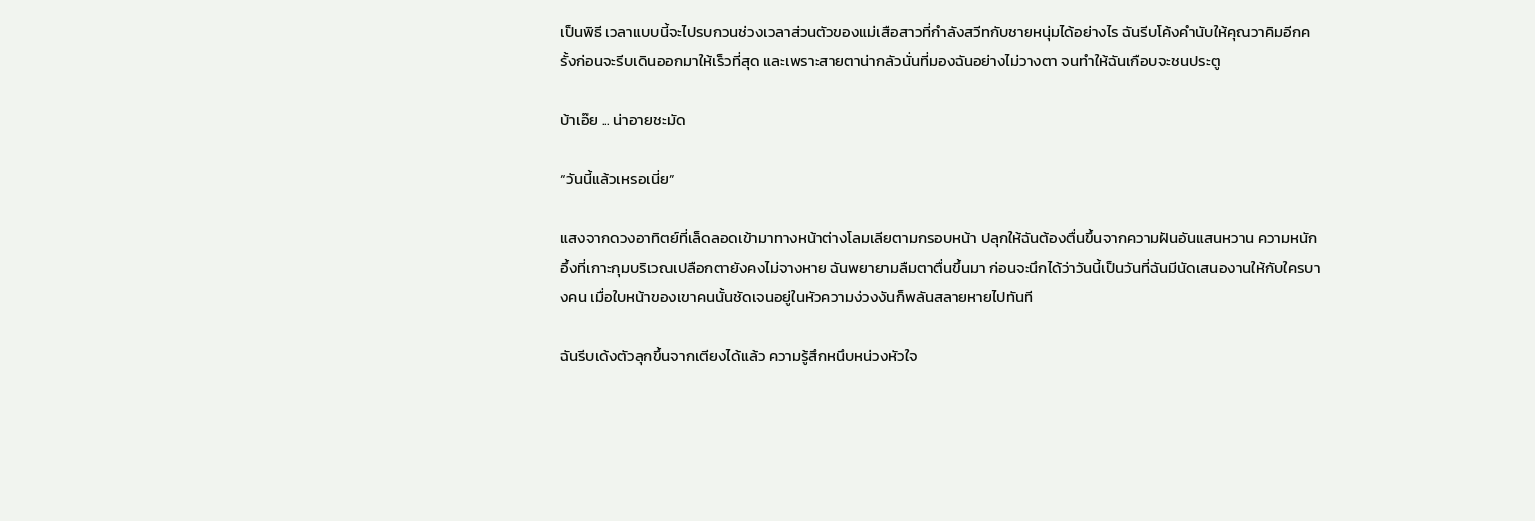เป็นพิธี เวลาแบบนี้จะไปรบกวนช่วงเวลาส่วนตัวของแม่เสือสาวที่กำลังสวีทกับชายหนุ่มได้อย่างไร ฉันรีบโค้งคำนับให้คุณวาคิมอีกครั้งก่อนจะรีบเดินออกมาให้เร็วที่สุด และเพราะสายตาน่ากลัวนั่นที่มองฉันอย่างไม่วางตา จนทำให้ฉันเกือบจะชนประตู

บ้าเอ๊ย ... น่าอายชะมัด

“วันนี้แล้วเหรอเนี่ย”

แสงจากดวงอาทิตย์ที่เล็ดลอดเข้ามาทางหน้าต่างโลมเลียตามกรอบหน้า ปลุกให้ฉันต้องตื่นขึ้นจากความฝันอันแสนหวาน ความหนักอึ้งที่เกาะกุมบริเวณเปลือกตายังคงไม่จางหาย ฉันพยายามลืมตาตื่นขึ้นมา ก่อนจะนึกได้ว่าวันนี้เป็นวันที่ฉันมีนัดเสนองานให้กับใครบางคน เมื่อใบหน้าของเขาคนนั้นชัดเจนอยู่ในหัวความง่วงงันก็พลันสลายหายไปทันที

ฉันรีบเด้งตัวลุกขึ้นจากเตียงได้แล้ว ความรู้สึกหนึบหน่วงหัวใจ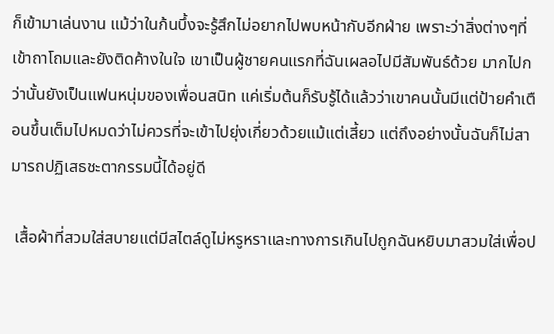ก็เข้ามาเล่นงาน แม้ว่าในก้นบึ้งจะรู้สึกไม่อยากไปพบหน้ากับอีกฝ่าย เพราะว่าสิ่งต่างๆที่เข้าถาโถมและยังติดค้างในใจ เขาเป็นผู้ชายคนแรกที่ฉันเผลอไปมีสัมพันธ์ด้วย มากไปกว่านั้นยังเป็นแฟนหนุ่มของเพื่อนสนิท แค่เริ่มต้นก็รับรู้ได้แล้วว่าเขาคนนั้นมีแต่ป้ายคำเตือนขึ้นเต็มไปหมดว่าไม่ควรที่จะเข้าไปยุ่งเกี่ยวด้วยแม้แต่เสี้ยว แต่ถึงอย่างนั้นฉันก็ไม่สามารถปฏิเสธชะตากรรมนี้ได้อยู่ดี

 เสื้อผ้าที่สวมใส่สบายแต่มีสไตล์ดูไม่หรูหราและทางการเกินไปถูกฉันหยิบมาสวมใส่เพื่อป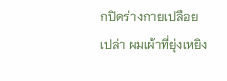กปิดร่างกายเปลือยเปล่า ผมเผ้าที่ยุ่งเหยิง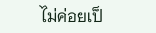ไม่ค่อยเป็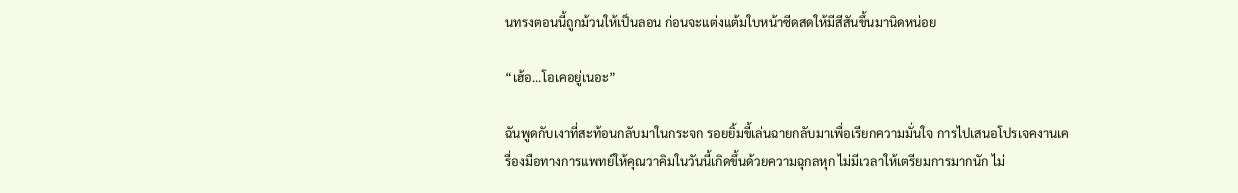นทรงตอนนี้ถูกม้วนให้เป็นลอน ก่อนจะแต่งแต้มใบหน้าซีดสดให้มีสีสันขึ้นมานิดหน่อย

“เฮ้อ...โอเคอยู่เนอะ”

ฉันพูดกับเงาที่สะท้อนกลับมาในกระจก รอยยิ้มขี้เล่นฉายกลับมาเพื่อเรียกความมั่นใจ การไปเสนอโปรเจคงานเครื่องมือทางการแพทย์ให้คุณวาคิมในวันนี้เกิดขึ้นด้วยความฉุกลหุก ไม่มีเวลาให้เตรียมการมากนัก ไม่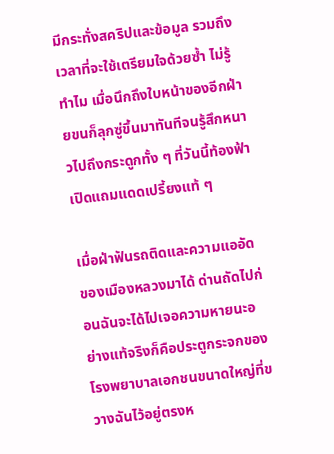มีกระทั่งสคริปและข้อมูล รวมถึงเวลาที่จะใช้เตรียมใจด้วยซ้ำ ไม่รู้ทำไม เมื่อนึกถึงใบหน้าของอีกฝ่ายขนก็ลุกซู่ขึ้นมาทันทีจนรู้สึกหนาวไปถึงกระดูกทั้ง ๆ ที่วันนี้ท้องฟ้าเปิดแถมแดดเปรี้ยงแท้ ๆ

เมื่อฝ่าฟันรถติดและความแออัดของเมืองหลวงมาได้ ด่านถัดไปก่อนฉันจะได้ไปเจอความหายนะอย่างแท้จริงก็คือประตูกระจกของโรงพยาบาลเอกชนขนาดใหญ่ที่ขวางฉันไว้อยู่ตรงห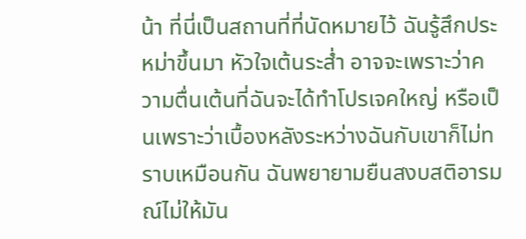น้า ที่นี่เป็นสถานที่ที่นัดหมายไว้ ฉันรู้สึกประหม่าขึ้นมา หัวใจเต้นระส่ำ อาจจะเพราะว่าความตื่นเต้นที่ฉันจะได้ทำโปรเจคใหญ่ หรือเป็นเพราะว่าเบื้องหลังระหว่างฉันกับเขาก็ไม่ทราบเหมือนกัน ฉันพยายามยืนสงบสติอารมณ์ไม่ให้มัน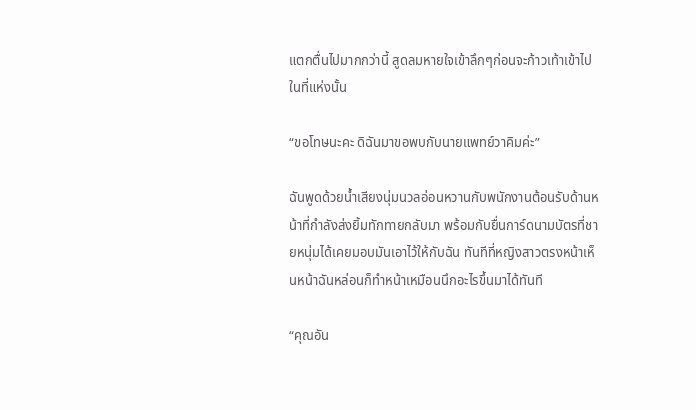แตกตื่นไปมากกว่านี้ สูดลมหายใจเข้าลึกๆก่อนจะก้าวเท้าเข้าไปในที่แห่งนั้น

“ขอโทษนะคะ ดิฉันมาขอพบกับนายแพทย์วาคิมค่ะ”

ฉันพูดด้วยน้ำเสียงนุ่มนวลอ่อนหวานกับพนักงานต้อนรับด้านหน้าที่กำลังส่งยิ้มทักทายกลับมา พร้อมกับยื่นการ์ดนามบัตรที่ชายหนุ่มได้เคยมอบมันเอาไว้ให้กับฉัน ทันทีที่หญิงสาวตรงหน้าเห็นหน้าฉันหล่อนก็ทำหน้าเหมือนนึกอะไรขึ้นมาได้ทันที

“คุณอัน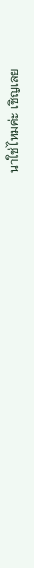นาใช่ไหมค่ะ เชิญเลย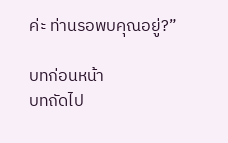ค่ะ ท่านรอพบคุณอยู่?”

บทก่อนหน้า
บทถัดไป